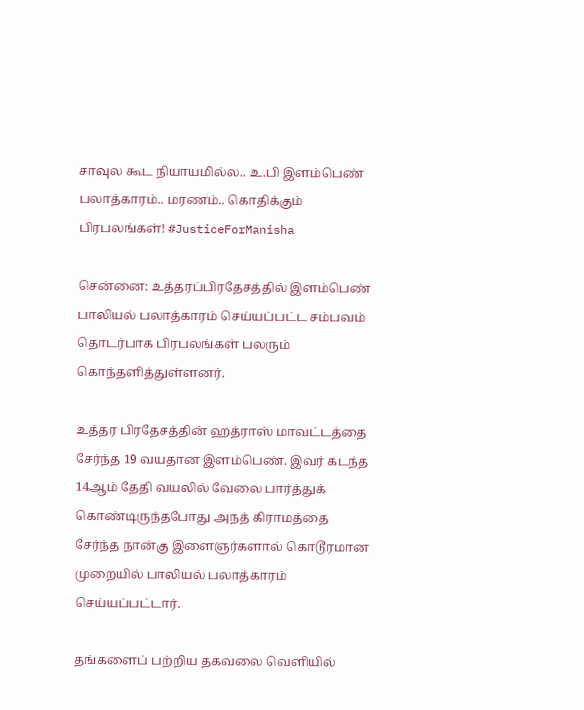சாவுல கூட நியாயமில்ல.. உ.பி இளம்பெண் பலாத்காரம்.. மரணம்.. கொதிக்கும் பிரபலங்கள்! #JusticeForManisha

சென்னை: உத்தரப்பிரதேசத்தில் இளம்பெண் பாலியல் பலாத்காரம் செய்யப்பட்ட சம்பவம் தொடர்பாக பிரபலங்கள் பலரும் கொந்தளித்துள்ளனர்.

உத்தர பிரதேசத்தின் ஹத்ராஸ் மாவட்டத்தை சேர்ந்த 19 வயதான இளம்பெண். இவர் கடந்த 14ஆம் தேதி வயலில் வேலை பார்த்துக் கொண்டிருந்தபோது அநத் கிராமத்தை சேர்ந்த நான்கு இளைஞர்களால் கொடூரமான முறையில் பாலியல் பலாத்காரம் செய்யப்பட்டார்.

தங்களைப் பற்றிய தகவலை வெளியில்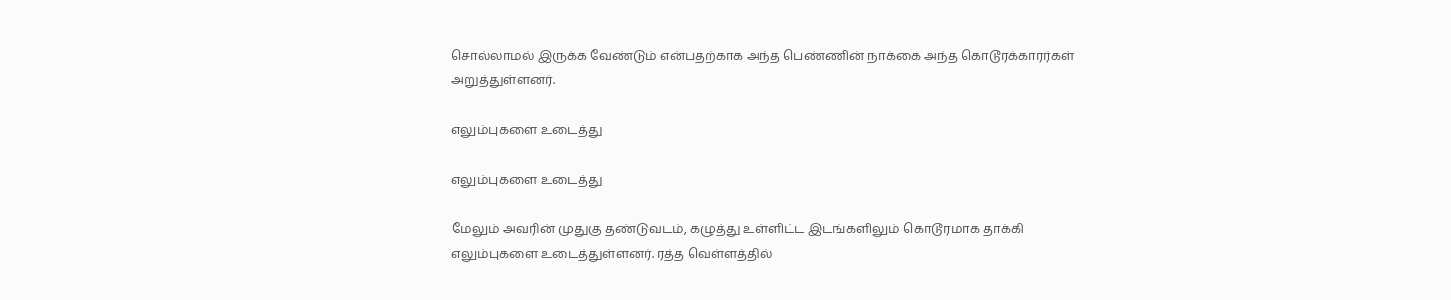சொல்லாமல் இருக்க வேண்டும் என்பதற்காக அந்த பெண்ணின் நாக்கை அந்த கொடூரக்காரர்கள் அறுத்துள்ளனர்.

எலும்புகளை உடைத்து

எலும்புகளை உடைத்து

மேலும் அவரின் முதுகு தண்டுவடம், கழுத்து உள்ளிட்ட இடங்களிலும் கொடூரமாக தாக்கி எலும்புகளை உடைத்துள்ளனர். ரத்த வெள்ளத்தில்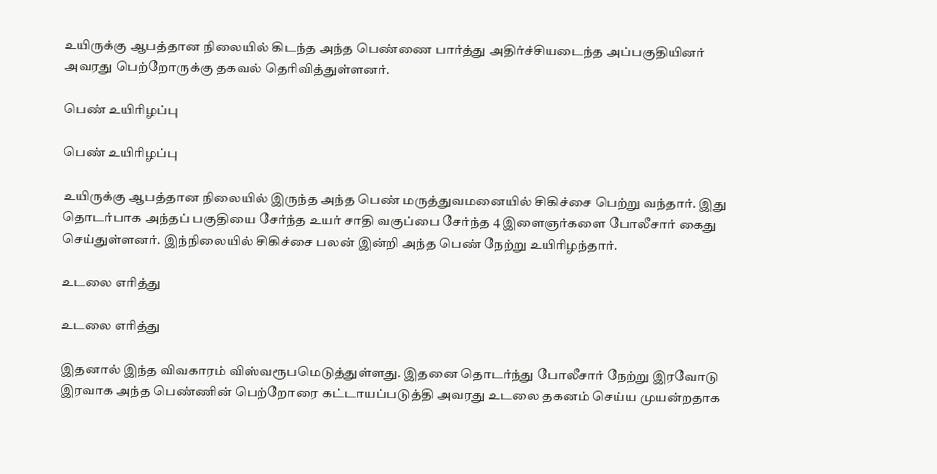உயிருக்கு ஆபத்தான நிலையில் கிடந்த அந்த பெண்ணை பார்த்து அதிர்ச்சியடைந்த அப்பகுதியினர் அவரது பெற்றோருக்கு தகவல் தெரிவித்துள்ளனர்.

பெண் உயிரிழப்பு

பெண் உயிரிழப்பு

உயிருக்கு ஆபத்தான நிலையில் இருந்த அந்த பெண் மருத்துவமனையில் சிகிச்சை பெற்று வந்தார். இது தொடர்பாக அந்தப் பகுதியை சேர்ந்த உயர் சாதி வகுப்பை சேர்ந்த 4 இளைஞர்களை போலீசார் கைது செய்துள்ளனர். இந்நிலையில் சிகிச்சை பலன் இன்றி அந்த பெண் நேற்று உயிரிழந்தார்.

உடலை எரித்து

உடலை எரித்து

இதனால் இந்த விவகாரம் விஸ்வரூபமெடுத்துள்ளது. இதனை தொடர்ந்து போலீசார் நேற்று இரவோடு இரவாக அந்த பெண்ணின் பெற்றோரை கட்டாயப்படுத்தி அவரது உடலை தகனம் செய்ய முயன்றதாக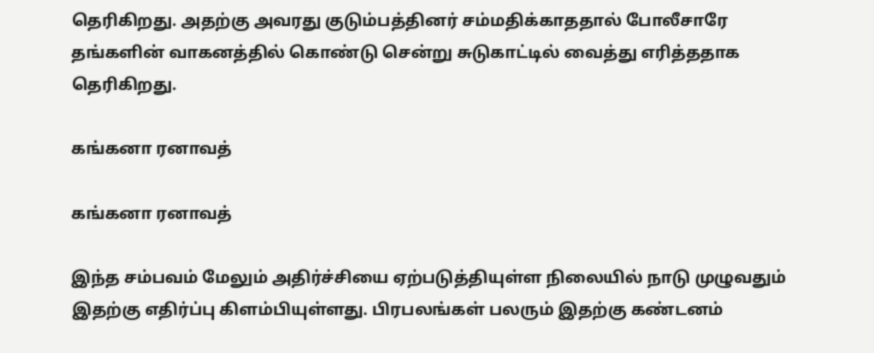தெரிகிறது. அதற்கு அவரது குடும்பத்தினர் சம்மதிக்காததால் போலீசாரே தங்களின் வாகனத்தில் கொண்டு சென்று சுடுகாட்டில் வைத்து எரித்ததாக தெரிகிறது.

கங்கனா ரனாவத்

கங்கனா ரனாவத்

இந்த சம்பவம் மேலும் அதிர்ச்சியை ஏற்படுத்தியுள்ள நிலையில் நாடு முழுவதும் இதற்கு எதிர்ப்பு கிளம்பியுள்ளது. பிரபலங்கள் பலரும் இதற்கு கண்டனம்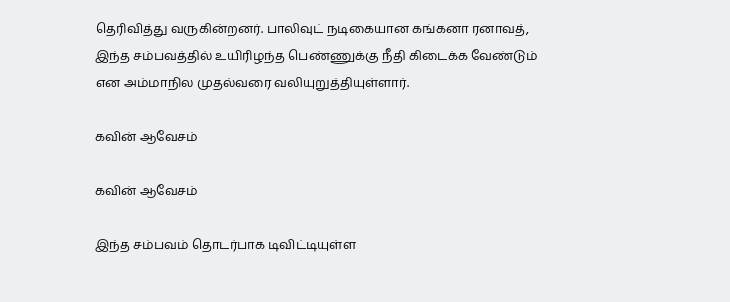தெரிவித்து வருகின்றனர். பாலிவுட் நடிகையான கங்கனா ரனாவத், இந்த சம்பவத்தில் உயிரிழந்த பெண்ணுக்கு நீதி கிடைக்க வேண்டும் என அம்மாநில முதல்வரை வலியுறுத்தியுள்ளார்.

கவின் ஆவேசம்

கவின் ஆவேசம்

இந்த சம்பவம் தொடர்பாக டிவிட்டியுள்ள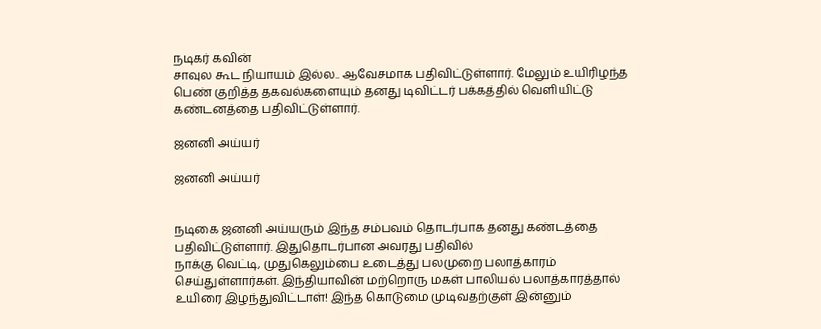நடிகர் கவின்
சாவுல கூட நியாயம் இல்ல.. ஆவேசமாக பதிவிட்டுள்ளார். மேலும் உயிரிழந்த பெண் குறித்த தகவல்களையும் தனது டிவிட்டர் பக்கத்தில் வெளியிட்டு கண்டனத்தை பதிவிட்டுள்ளார்.

ஜனனி அய்யர்

ஜனனி அய்யர்


நடிகை ஜனனி அய்யரும் இந்த சம்பவம் தொடர்பாக தனது கண்டத்தை பதிவிட்டுள்ளார். இதுதொடர்பான அவரது பதிவில்
நாக்கு வெட்டி, முதுகெலும்பை உடைத்து பலமுறை பலாத்காரம் செய்துள்ளார்கள். இந்தியாவின் மற்றொரு மகள் பாலியல் பலாத்காரத்தால் உயிரை இழந்துவிட்டாள்! இந்த கொடுமை முடிவதற்குள் இன்னும்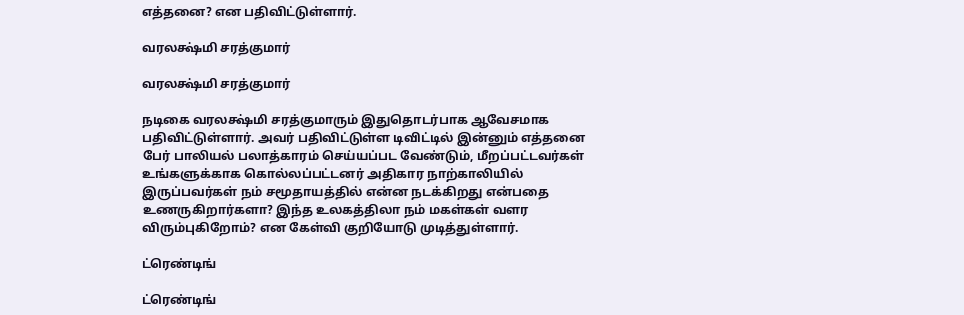எத்தனை? என பதிவிட்டுள்ளார்.

வரலக்ஷ்மி சரத்குமார்

வரலக்ஷ்மி சரத்குமார்

நடிகை வரலக்ஷ்மி சரத்குமாரும் இதுதொடர்பாக ஆவேசமாக பதிவிட்டுள்ளார். அவர் பதிவிட்டுள்ள டிவிட்டில் இன்னும் எத்தனை பேர் பாலியல் பலாத்காரம் செய்யப்பட வேண்டும், மீறப்பட்டவர்கள் உங்களுக்காக கொல்லப்பட்டனர் அதிகார நாற்காலியில் இருப்பவர்கள் நம் சமூதாயத்தில் என்ன நடக்கிறது என்பதை உணருகிறார்களா? இந்த உலகத்திலா நம் மகள்கள் வளர விரும்புகிறோம்? என கேள்வி குறியோடு முடித்துள்ளார்.

ட்ரெண்டிங்

ட்ரெண்டிங்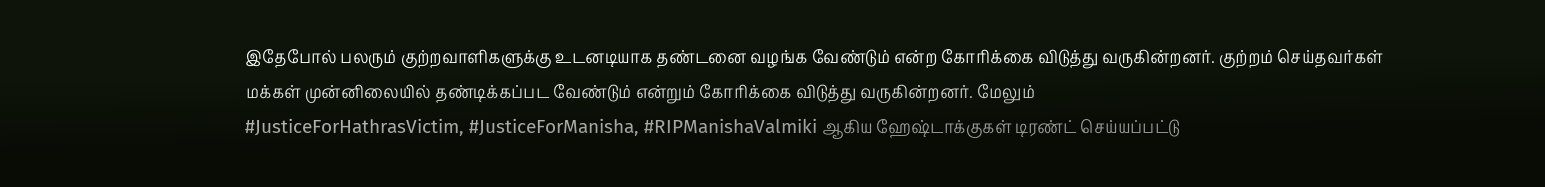இதேபோல் பலரும் குற்றவாளிகளுக்கு உடனடியாக தண்டனை வழங்க வேண்டும் என்ற கோரிக்கை விடுத்து வருகின்றனர். குற்றம் செய்தவர்கள் மக்கள் முன்னிலையில் தண்டிக்கப்பட வேண்டும் என்றும் கோரிக்கை விடுத்து வருகின்றனர். மேலும்
#JusticeForHathrasVictim, #JusticeForManisha, #RIPManishaValmiki ஆகிய ஹேஷ்டாக்குகள் டிரண்ட் செய்யப்பட்டு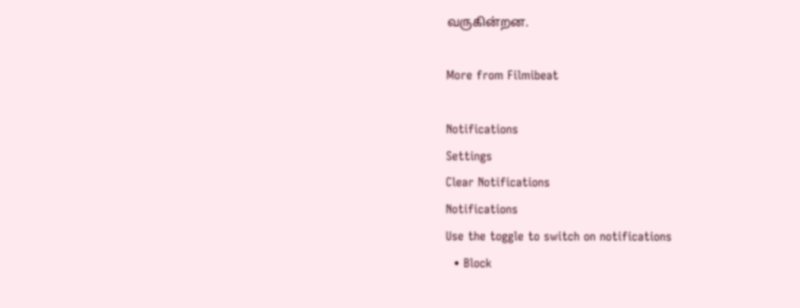வருகின்றன.

More from Filmibeat

Notifications
Settings
Clear Notifications
Notifications
Use the toggle to switch on notifications
  • Block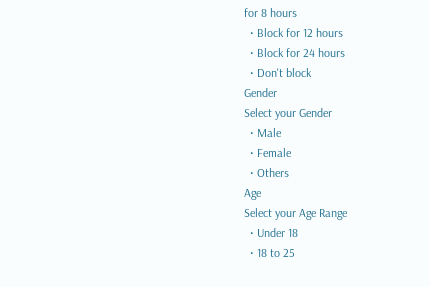for 8 hours
  • Block for 12 hours
  • Block for 24 hours
  • Don't block
Gender
Select your Gender
  • Male
  • Female
  • Others
Age
Select your Age Range
  • Under 18
  • 18 to 25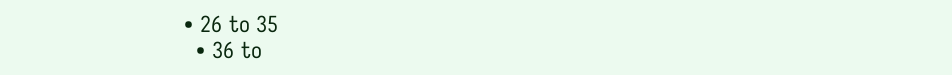• 26 to 35
  • 36 to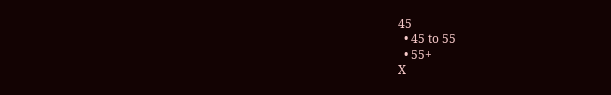45
  • 45 to 55
  • 55+
X